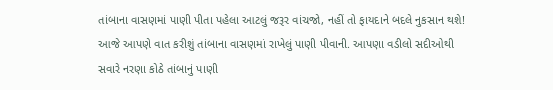તાંબાના વાસણમાં પાણી પીતા પહેલા આટલું જરૂર વાંચજો, નહીં તો ફાયદાને બદલે નુકસાન થશે!
આજે આપણે વાત કરીશું તાંબાના વાસણમાં રાખેલું પાણી પીવાની. આપણા વડીલો સદીઓથી સવારે નરણા કોઠે તાંબાનું પાણી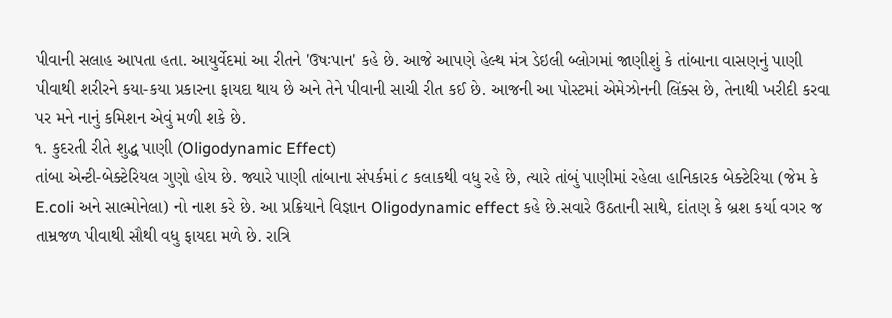પીવાની સલાહ આપતા હતા. આયુર્વેદમાં આ રીતને 'ઉષઃપાન' કહે છે. આજે આપણે હેલ્થ મંત્ર ડેઇલી બ્લોગમાં જાણીશું કે તાંબાના વાસણનું પાણી પીવાથી શરીરને કયા-કયા પ્રકારના ફાયદા થાય છે અને તેને પીવાની સાચી રીત કઈ છે. આજની આ પોસ્ટમાં એમેઝોનની લિંક્સ છે, તેનાથી ખરીદી કરવા પર મને નાનું કમિશન એવું મળી શકે છે.
૧. કુદરતી રીતે શુદ્ધ પાણી (Oligodynamic Effect)
તાંબા એન્ટી-બેક્ટેરિયલ ગુણો હોય છે. જ્યારે પાણી તાંબાના સંપર્કમાં ૮ કલાકથી વધુ રહે છે, ત્યારે તાંબું પાણીમાં રહેલા હાનિકારક બેક્ટેરિયા (જેમ કે E.coli અને સાલ્મોનેલા) નો નાશ કરે છે. આ પ્રક્રિયાને વિજ્ઞાન Oligodynamic effect કહે છે.સવારે ઉઠતાની સાથે, દાંતણ કે બ્રશ કર્યા વગર જ તામ્રજળ પીવાથી સૌથી વધુ ફાયદા મળે છે. રાત્રિ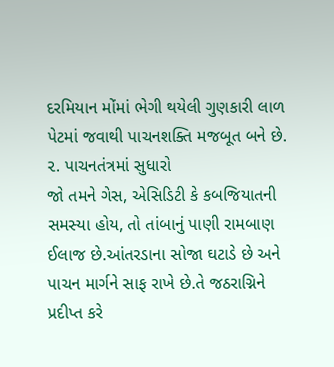દરમિયાન મોંમાં ભેગી થયેલી ગુણકારી લાળ પેટમાં જવાથી પાચનશક્તિ મજબૂત બને છે.
૨. પાચનતંત્રમાં સુધારો
જો તમને ગેસ, એસિડિટી કે કબજિયાતની સમસ્યા હોય, તો તાંબાનું પાણી રામબાણ ઈલાજ છે.આંતરડાના સોજા ઘટાડે છે અને પાચન માર્ગને સાફ રાખે છે.તે જઠરાગ્નિને પ્રદીપ્ત કરે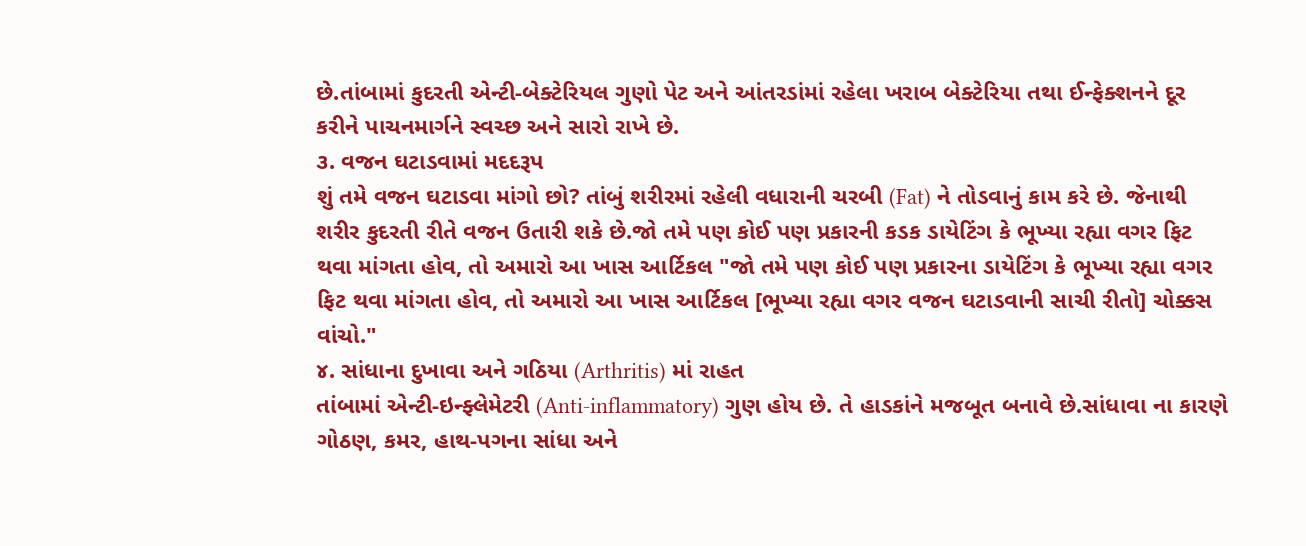છે.તાંબામાં કુદરતી એન્ટી-બેક્ટેરિયલ ગુણો પેટ અને આંતરડાંમાં રહેલા ખરાબ બેક્ટેરિયા તથા ઈન્ફેક્શનને દૂર કરીને પાચનમાર્ગને સ્વચ્છ અને સારો રાખે છે.
૩. વજન ઘટાડવામાં મદદરૂપ
શું તમે વજન ઘટાડવા માંગો છો? તાંબું શરીરમાં રહેલી વધારાની ચરબી (Fat) ને તોડવાનું કામ કરે છે. જેનાથી શરીર કુદરતી રીતે વજન ઉતારી શકે છે.જો તમે પણ કોઈ પણ પ્રકારની કડક ડાયેટિંગ કે ભૂખ્યા રહ્યા વગર ફિટ થવા માંગતા હોવ, તો અમારો આ ખાસ આર્ટિકલ "જો તમે પણ કોઈ પણ પ્રકારના ડાયેટિંગ કે ભૂખ્યા રહ્યા વગર ફિટ થવા માંગતા હોવ, તો અમારો આ ખાસ આર્ટિકલ [ભૂખ્યા રહ્યા વગર વજન ઘટાડવાની સાચી રીતો] ચોક્કસ વાંચો."
૪. સાંધાના દુખાવા અને ગઠિયા (Arthritis) માં રાહત
તાંબામાં એન્ટી-ઇન્ફ્લેમેટરી (Anti-inflammatory) ગુણ હોય છે. તે હાડકાંને મજબૂત બનાવે છે.સાંધાવા ના કારણે ગોઠણ, કમર, હાથ-પગના સાંધા અને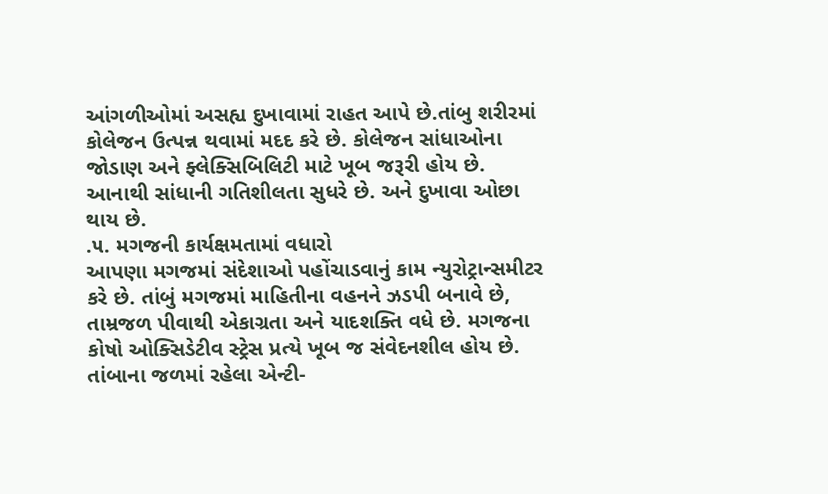આંગળીઓમાં અસહ્ય દુખાવામાં રાહત આપે છે.તાંબુ શરીરમાં કોલેજન ઉત્પન્ન થવામાં મદદ કરે છે. કોલેજન સાંધાઓના જોડાણ અને ફ્લેક્સિબિલિટી માટે ખૂબ જરૂરી હોય છે. આનાથી સાંધાની ગતિશીલતા સુધરે છે. અને દુખાવા ઓછા થાય છે.
.૫. મગજની કાર્યક્ષમતામાં વધારો
આપણા મગજમાં સંદેશાઓ પહોંચાડવાનું કામ ન્યુરોટ્રાન્સમીટર કરે છે. તાંબું મગજમાં માહિતીના વહનને ઝડપી બનાવે છે, તામ્રજળ પીવાથી એકાગ્રતા અને યાદશક્તિ વધે છે. મગજના કોષો ઓક્સિડેટીવ સ્ટ્રેસ પ્રત્યે ખૂબ જ સંવેદનશીલ હોય છે. તાંબાના જળમાં રહેલા એન્ટી-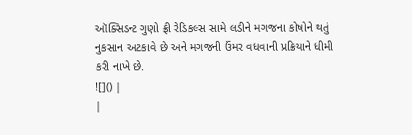ઑક્સિડન્ટ ગુણો ફ્રી રેડિકલ્સ સામે લડીને મગજના કોષોને થતું નુકસાન અટકાવે છે અને મગજની ઉંમર વધવાની પ્રક્રિયાને ધીમી કરી નાખે છે.
![]() |
|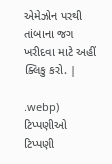એમેઝોન પરથી તાંબાના જગ ખરીદવા માટે અહીં ક્લિકુ કરો. |

.webp)
ટિપ્પણીઓ
ટિપ્પણી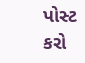પોસ્ટ કરો